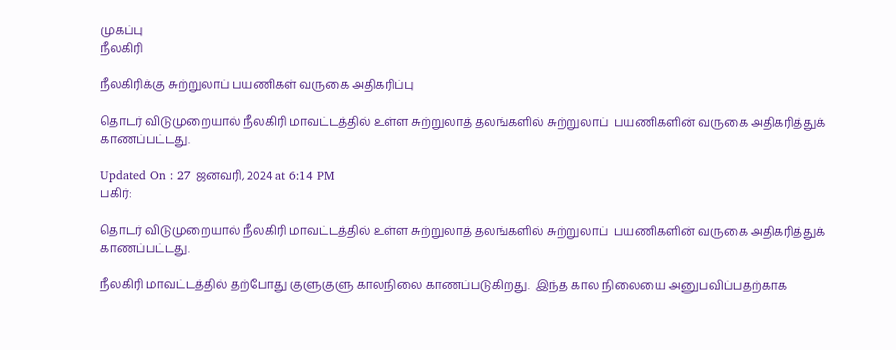முகப்பு
நீலகிரி

நீலகிரிக்கு சுற்றுலாப் பயணிகள் வருகை அதிகரிப்பு

தொடர் விடுமுறையால் நீலகிரி மாவட்டத்தில் உள்ள சுற்றுலாத் தலங்களில் சுற்றுலாப்  பயணிகளின் வருகை அதிகரித்துக்  காணப்பட்டது.

Updated On : 27 ஜனவரி, 2024 at 6:14 PM
பகிர்:

தொடர் விடுமுறையால் நீலகிரி மாவட்டத்தில் உள்ள சுற்றுலாத் தலங்களில் சுற்றுலாப்  பயணிகளின் வருகை அதிகரித்துக்  காணப்பட்டது.

நீலகிரி மாவட்டத்தில் தற்போது குளுகுளு காலநிலை காணப்படுகிறது.  இந்த கால நிலையை அனுபவிப்பதற்காக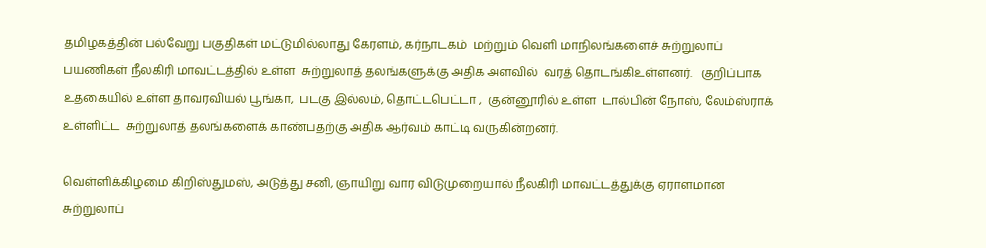தமிழகத்தின் பல்வேறு பகுதிகள் மட்டுமில்லாது கேரளம், கர்நாடகம்  மற்றும் வெளி மாநிலங்களைச் சுற்றுலாப் பயணிகள் நீலகிரி மாவட்டத்தில் உள்ள  சுற்றுலாத் தலங்களுக்கு அதிக அளவில்  வரத் தொடங்கிஉள்ளனர்.   குறிப்பாக உதகையில் உள்ள தாவரவியல் பூங்கா,  படகு இல்லம், தொட்டபெட்டா ,  குன்னூரில் உள்ள  டால்பின் நோஸ், லேம்ஸ்ராக் உள்ளிட்ட  சுற்றுலாத் தலங்களைக் காண்பதற்கு அதிக ஆர்வம் காட்டி வருகின்றனர்.

வெள்ளிக்கிழமை கிறிஸ்துமஸ், அடுத்து சனி, ஞாயிறு வார விடுமுறையால் நீலகிரி மாவட்டத்துக்கு ஏராளமான சுற்றுலாப்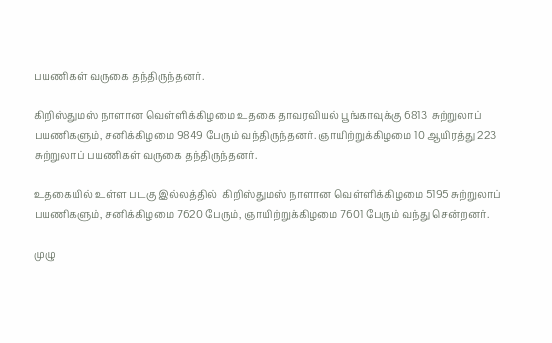பயணிகள் வருகை தந்திருந்தனர்.

கிறிஸ்துமஸ் நாளான வெள்ளிக்கிழமை உதகை தாவரவியல் பூங்காவுக்கு 6813  சுற்றுலாப் பயணிகளும், சனிக்கிழமை 9849 பேரும் வந்திருந்தனர். ஞாயிற்றுக்கிழமை 10 ஆயிரத்து 223 சுற்றுலாப் பயணிகள் வருகை தந்திருந்தனர்.

உதகையில் உள்ள படகு இல்லத்தில்  கிறிஸ்துமஸ் நாளான வெள்ளிக்கிழமை 5195 சுற்றுலாப் பயணிகளும், சனிக்கிழமை 7620 பேரும், ஞாயிற்றுக்கிழமை 7601 பேரும் வந்து சென்றனர்.

முழு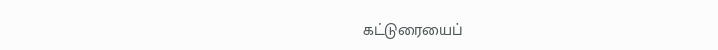கட்டுரையைப்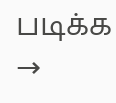படிக்க →